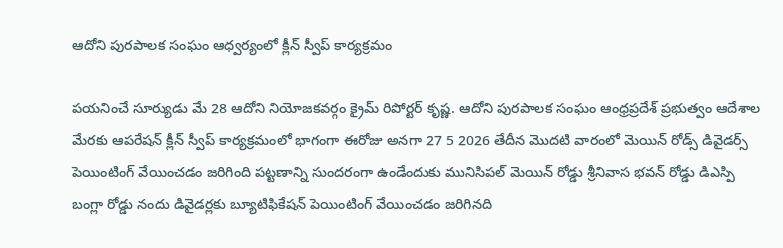ఆదోని పురపాలక సంఘం ఆధ్వర్యంలో క్లీన్ స్వీప్ కార్యక్రమం

పయనించే సూర్యుడు మే 28 ఆదోని నియోజకవర్గం క్రైమ్ రిపోర్టర్ కృష్ణ. ఆదోని పురపాలక సంఘం ఆంధ్రప్రదేశ్ ప్రభుత్వం ఆదేశాల మేరకు ఆపరేషన్ క్లీన్ స్వీప్ కార్యక్రమంలో భాగంగా ఈరోజు అనగా 27 5 2026 తేదీన మొదటి వారంలో మెయిన్ రోడ్స్ డివైడర్స్ పెయింటింగ్ వేయించడం జరిగింది పట్టణాన్ని సుందరంగా ఉండేందుకు మునిసిపల్ మెయిన్ రోడ్డు శ్రీనివాస భవన్ రోడ్డు డిఎస్పి బంగ్లా రోడ్డు నందు డివైడర్లకు బ్యూటిఫికేషన్ పెయింటింగ్ వేయించడం జరిగినది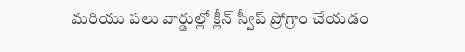మరియు పలు వార్డుల్లో క్లీన్ స్వీప్ ప్రోగ్రాం చేయడం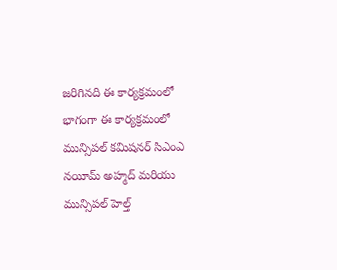జరిగినది ఈ కార్యక్రమంలో భాగంగా ఈ కార్యక్రమంలో మున్సిపల్ కమిషనర్ సిఎంఎ నయీమ్ అహ్మద్ మరియు మున్సిపల్ హెల్త్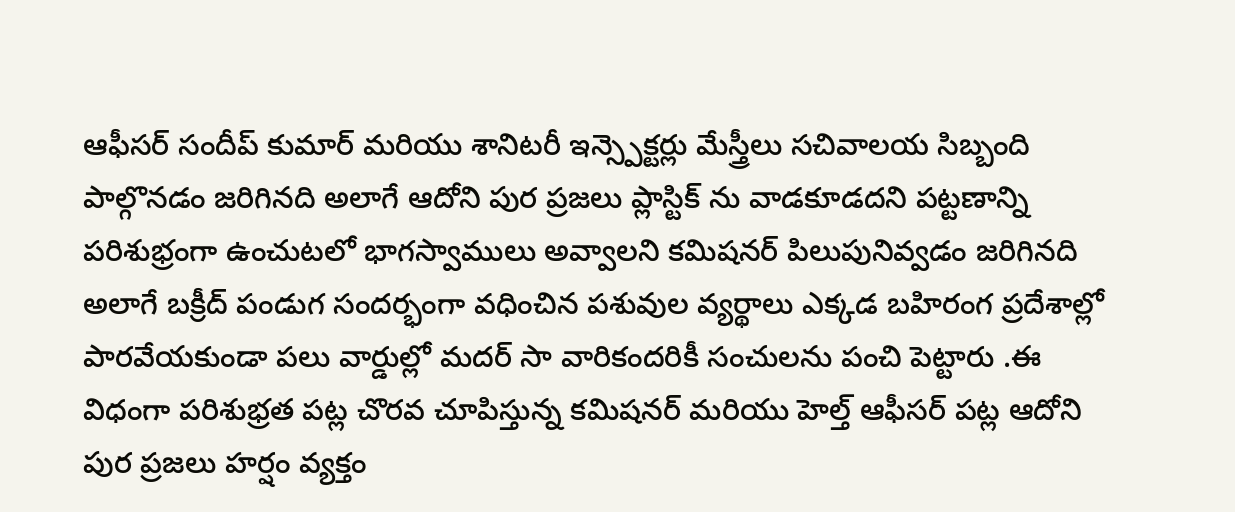ఆఫీసర్ సందీప్ కుమార్ మరియు శానిటరీ ఇన్స్పెక్టర్లు మేస్త్రీలు సచివాలయ సిబ్బంది పాల్గొనడం జరిగినది అలాగే ఆదోని పుర ప్రజలు ప్లాస్టిక్ ను వాడకూడదని పట్టణాన్ని పరిశుభ్రంగా ఉంచుటలో భాగస్వాములు అవ్వాలని కమిషనర్ పిలుపునివ్వడం జరిగినది అలాగే బక్రీద్ పండుగ సందర్భంగా వధించిన పశువుల వ్యర్థాలు ఎక్కడ బహిరంగ ప్రదేశాల్లో పారవేయకుండా పలు వార్డుల్లో మదర్ సా వారికందరికీ సంచులను పంచి పెట్టారు .ఈ విధంగా పరిశుభ్రత పట్ల చొరవ చూపిస్తున్న కమిషనర్ మరియు హెల్త్ ఆఫీసర్ పట్ల ఆదోని పుర ప్రజలు హర్షం వ్యక్తం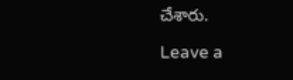చేశారు.

Leave a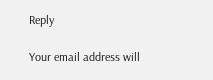Reply

Your email address will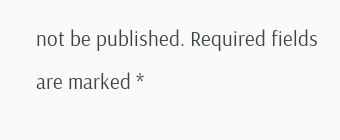not be published. Required fields are marked *